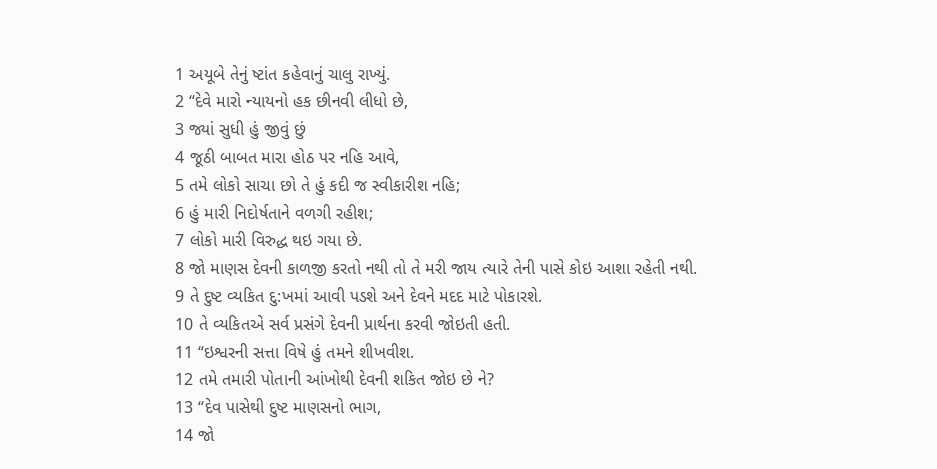1 અયૂબે તેનું ષ્ટાંત કહેવાનું ચાલુ રાખ્યું.
2 “દેવે મારો ન્યાયનો હક છીનવી લીધો છે,
3 જ્યાં સુધી હું જીવું છું
4 જૂઠી બાબત મારા હોઠ પર નહિ આવે,
5 તમે લોકો સાચા છો તે હું કદી જ સ્વીકારીશ નહિ;
6 હું મારી નિદોર્ષતાને વળગી રહીશ;
7 લોકો મારી વિરુદ્ધ થઇ ગયા છે.
8 જો માણસ દેવની કાળજી કરતો નથી તો તે મરી જાય ત્યારે તેની પાસે કોઇ આશા રહેતી નથી.
9 તે દુષ્ટ વ્યકિત દુ:ખમાં આવી પડશે અને દેવને મદદ માટે પોકારશે.
10 તે વ્યકિતએ સર્વ પ્રસંગે દેવની પ્રાર્થના કરવી જોઇતી હતી.
11 “ઇશ્વરની સત્તા વિષે હું તમને શીખવીશ.
12 તમે તમારી પોતાની આંખોથી દેવની શકિત જોઇ છે ને?
13 “દેવ પાસેથી દુષ્ટ માણસનો ભાગ,
14 જો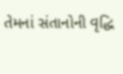તેમનાં સંતાનોની વૃદ્ધિ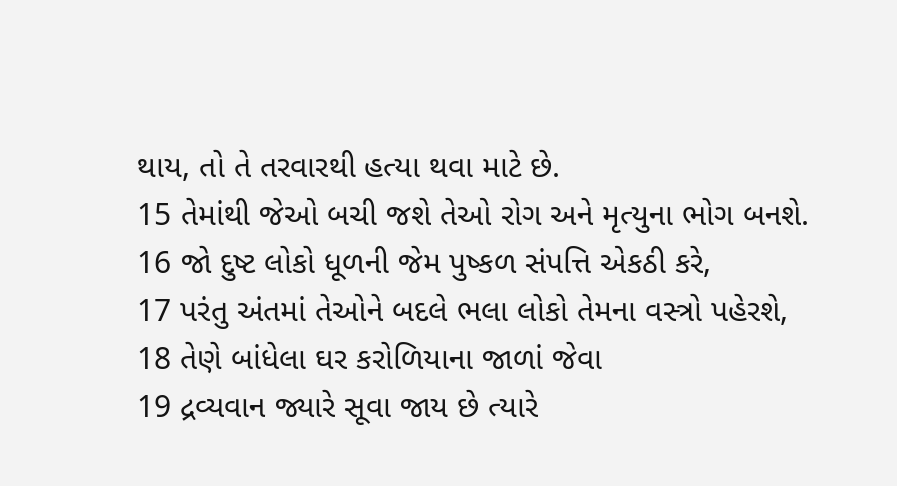થાય, તો તે તરવારથી હત્યા થવા માટે છે.
15 તેમાંથી જેઓ બચી જશે તેઓ રોગ અને મૃત્યુના ભોગ બનશે.
16 જો દુષ્ટ લોકો ધૂળની જેમ પુષ્કળ સંપત્તિ એકઠી કરે,
17 પરંતુ અંતમાં તેઓને બદલે ભલા લોકો તેમના વસ્ત્રો પહેરશે,
18 તેણે બાંધેલા ઘર કરોળિયાના જાળાં જેવા
19 દ્રવ્યવાન જ્યારે સૂવા જાય છે ત્યારે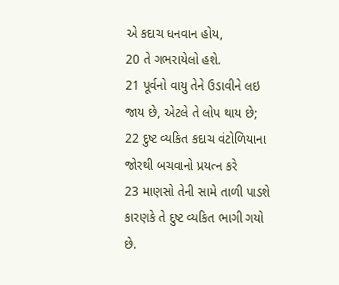એ કદાચ ધનવાન હોય,
20 તે ગભરાયેલો હશે.
21 પૂર્વનો વાયુ તેને ઉડાવીને લઇ જાય છે, એટલે તે લોપ થાય છે;
22 દુષ્ટ વ્યકિત કદાચ વંટોળિયાના જોરથી બચવાનો પ્રયત્ન કરે
23 માણસો તેની સામે તાળી પાડશે કારણકે તે દુષ્ટ વ્યકિત ભાગી ગયો છે.